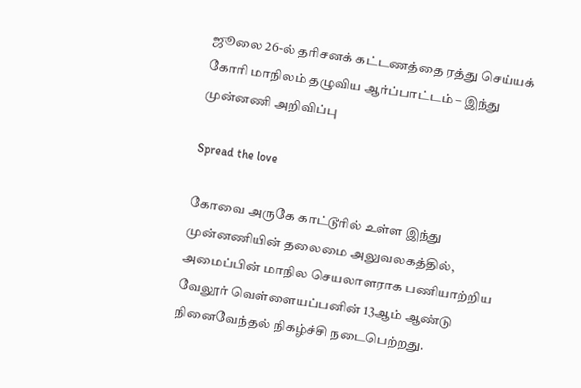ஜூலை 26-ல் தரிசனக் கட்டணத்தை ரத்து செய்யக் கோரி மாநிலம் தழுவிய ஆர்ப்பாட்டம் – இந்து முன்னணி அறிவிப்பு

Spread the love

கோவை அருகே காட்டூரில் உள்ள இந்து முன்னணியின் தலைமை அலுவலகத்தில், அமைப்பின் மாநில செயலாளராக பணியாற்றிய வேலூர் வெள்ளையப்பனின் 13ஆம் ஆண்டு நினைவேந்தல் நிகழ்ச்சி நடைபெற்றது.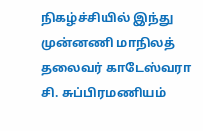நிகழ்ச்சியில் இந்து முன்னணி மாநிலத் தலைவர் காடேஸ்வரா சி. சுப்பிரமணியம்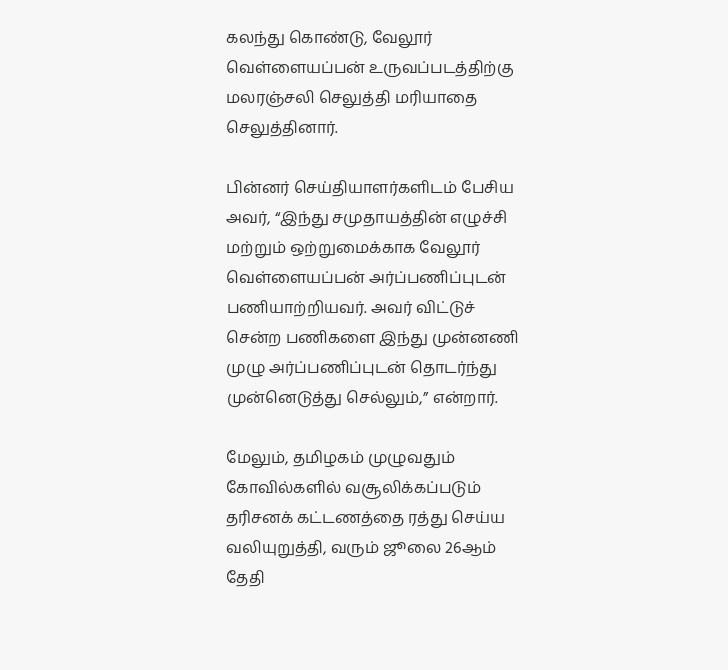கலந்து கொண்டு, வேலூர் வெள்ளையப்பன் உருவப்படத்திற்கு மலரஞ்சலி செலுத்தி மரியாதை செலுத்தினார்.

பின்னர் செய்தியாளர்களிடம் பேசிய அவர், “இந்து சமுதாயத்தின் எழுச்சி மற்றும் ஒற்றுமைக்காக வேலூர் வெள்ளையப்பன் அர்ப்பணிப்புடன் பணியாற்றியவர். அவர் விட்டுச் சென்ற பணிகளை இந்து முன்னணி முழு அர்ப்பணிப்புடன் தொடர்ந்து முன்னெடுத்து செல்லும்,” என்றார்.

மேலும், தமிழகம் முழுவதும் கோவில்களில் வசூலிக்கப்படும் தரிசனக் கட்டணத்தை ரத்து செய்ய வலியுறுத்தி, வரும் ஜூலை 26ஆம் தேதி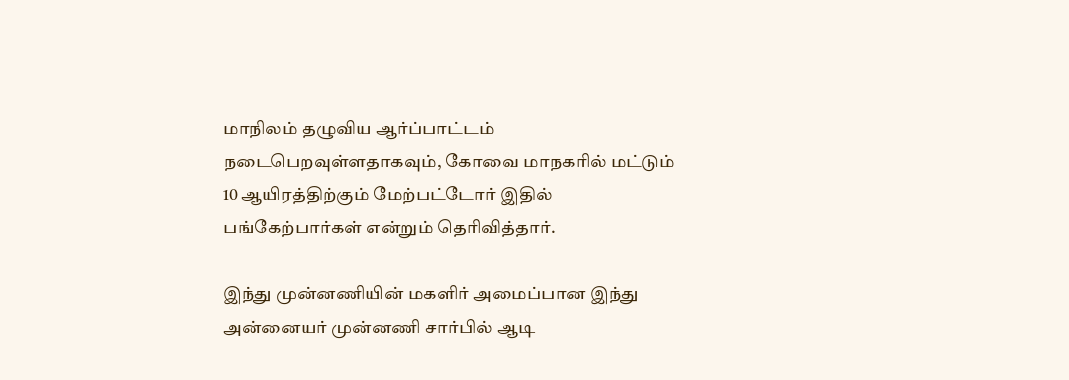மாநிலம் தழுவிய ஆர்ப்பாட்டம் நடைபெறவுள்ளதாகவும், கோவை மாநகரில் மட்டும் 10 ஆயிரத்திற்கும் மேற்பட்டோர் இதில் பங்கேற்பார்கள் என்றும் தெரிவித்தார்.

இந்து முன்னணியின் மகளிர் அமைப்பான இந்து அன்னையர் முன்னணி சார்பில் ஆடி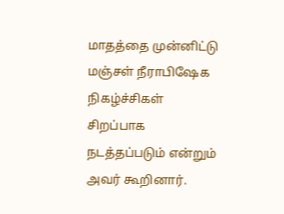மாதத்தை முன்னிட்டு மஞ்சள் நீராபிஷேக நிகழ்ச்சிகள் சிறப்பாக நடத்தப்படும் என்றும் அவர் கூறினார்.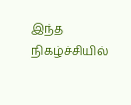இந்த நிகழ்ச்சியில்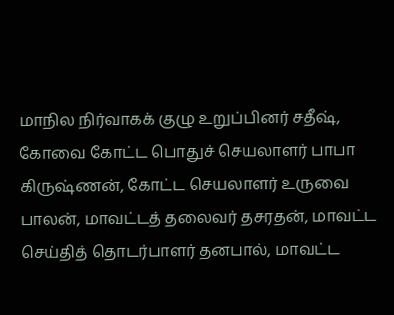மாநில நிர்வாகக் குழு உறுப்பினர் சதீஷ், கோவை கோட்ட பொதுச் செயலாளர் பாபா கிருஷ்ணன், கோட்ட செயலாளர் உருவை பாலன், மாவட்டத் தலைவர் தசரதன், மாவட்ட செய்தித் தொடர்பாளர் தனபால், மாவட்ட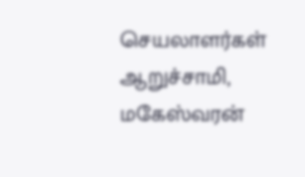செயலாளர்கள் ஆறுச்சாமி, மகேஸ்வரன்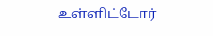உள்ளிட்டோர்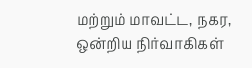மற்றும் மாவட்ட, நகர, ஒன்றிய நிர்வாகிகள்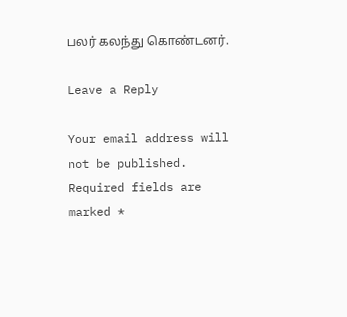பலர் கலந்து கொண்டனர்.

Leave a Reply

Your email address will not be published. Required fields are marked *